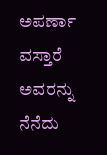ಅಪರ್ಣಾ ವಸ್ತಾರೆ ಅವರನ್ನು ನೆನೆದು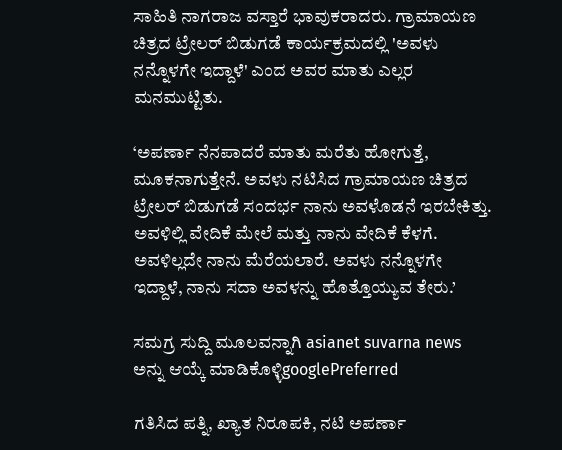ಸಾಹಿತಿ ನಾಗರಾಜ ವಸ್ತಾರೆ ಭಾವುಕರಾದರು. ಗ್ರಾಮಾಯಣ ಚಿತ್ರದ ಟ್ರೇಲರ್ ಬಿಡುಗಡೆ ಕಾರ್ಯಕ್ರಮದಲ್ಲಿ 'ಅವಳು ನನ್ನೊಳಗೇ ಇದ್ದಾಳೆ' ಎಂದ ಅವರ ಮಾತು ಎಲ್ಲರ ಮನಮುಟ್ಟಿತು.

‘ಅಪರ್ಣಾ ನೆನಪಾದರೆ ಮಾತು ಮರೆತು ಹೋಗುತ್ತೆ, ಮೂಕನಾಗುತ್ತೇನೆ. ಅವಳು ನಟಿಸಿದ ಗ್ರಾಮಾಯಣ ಚಿತ್ರದ ಟ್ರೇಲರ್‌ ಬಿಡುಗಡೆ ಸಂದರ್ಭ ನಾನು ಅವಳೊಡನೆ ಇರಬೇಕಿತ್ತು. ಅವಳಿಲ್ಲಿ ವೇದಿಕೆ ಮೇಲೆ ಮತ್ತು ನಾನು ವೇದಿಕೆ ಕೆಳಗೆ. ಅವಳಿಲ್ಲದೇ ನಾನು ಮೆರೆಯಲಾರೆ. ಅವಳು ನನ್ನೊಳಗೇ ಇದ್ದಾಳೆ, ನಾನು ಸದಾ ಅವಳನ್ನು ಹೊತ್ತೊಯ್ಯುವ ತೇರು.’

ಸಮಗ್ರ ಸುದ್ದಿ ಮೂಲವನ್ನಾಗಿ asianet suvarna news ಅನ್ನು ಆಯ್ಕೆ ಮಾಡಿಕೊಳ್ಳಿgooglePreferred

ಗತಿಸಿದ ಪತ್ನಿ, ಖ್ಯಾತ ನಿರೂಪಕಿ, ನಟಿ ಅಪರ್ಣಾ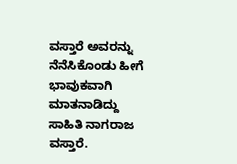ವಸ್ತಾರೆ ಅವರನ್ನು ನೆನೆಸಿಕೊಂಡು ಹೀಗೆ ಭಾವುಕವಾಗಿ ಮಾತನಾಡಿದ್ದು ಸಾಹಿತಿ ನಾಗರಾಜ ವಸ್ತಾರೆ.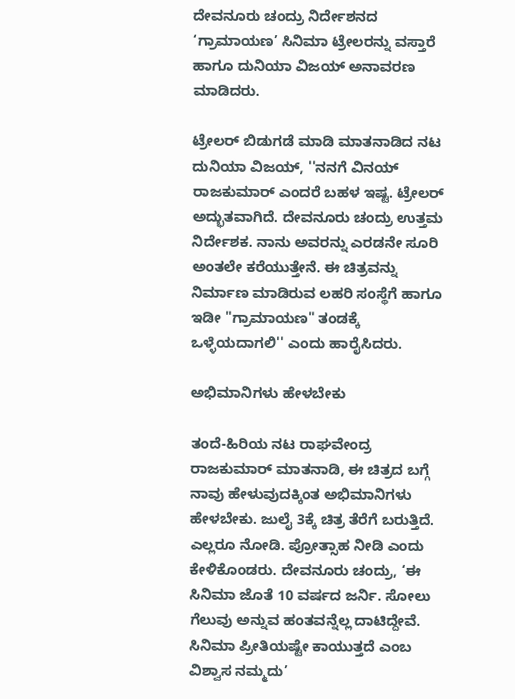ದೇವನೂರು ಚಂದ್ರು ನಿರ್ದೇಶನದ ‘ಗ್ರಾಮಾಯಣ’ ಸಿನಿಮಾ ಟ್ರೇಲರನ್ನು ವಸ್ತಾರೆ ಹಾಗೂ ದುನಿಯಾ ವಿಜಯ್‌ ಅನಾವರಣ ಮಾಡಿದರು.

ಟ್ರೇಲರ್ ಬಿಡುಗಡೆ ಮಾಡಿ ಮಾತನಾಡಿದ ನಟ ದುನಿಯಾ ವಿಜಯ್, ''ನನಗೆ ವಿನಯ್ ರಾಜಕುಮಾರ್ ಎಂದರೆ ಬಹಳ ಇಷ್ಟ. ಟ್ರೇಲರ್ ಅದ್ಭುತವಾಗಿದೆ. ದೇವನೂರು ಚಂದ್ರು ಉತ್ತಮ ನಿರ್ದೇಶಕ. ನಾನು ಅವರನ್ನು ಎರಡನೇ ಸೂರಿ ಅಂತಲೇ ಕರೆಯುತ್ತೇನೆ. ಈ ಚಿತ್ರವನ್ನು ನಿರ್ಮಾಣ ಮಾಡಿರುವ ಲಹರಿ ಸಂಸ್ಥೆಗೆ ಹಾಗೂ‌ ಇಡೀ "ಗ್ರಾಮಾಯಣ" ತಂಡಕ್ಕೆ ಒಳ್ಳೆಯದಾಗಲಿ'' ಎಂದು ಹಾರೈಸಿದರು.

ಅಭಿಮಾನಿಗಳು ಹೇಳಬೇಕು

ತಂದೆ-ಹಿರಿಯ ನಟ ರಾಘವೇಂದ್ರ ರಾಜಕುಮಾರ್ ಮಾತನಾಡಿ, ಈ ಚಿತ್ರದ ಬಗ್ಗೆ ನಾವು ಹೇಳುವುದಕ್ಕಿಂತ ಅಭಿಮಾನಿಗಳು ಹೇಳಬೇಕು. ಜುಲೈ 3ಕ್ಕೆ ಚಿತ್ರ ತೆರೆಗೆ ಬರುತ್ತಿದೆ. ಎಲ್ಲರೂ ನೋಡಿ. ಪ್ರೋತ್ಸಾಹ ನೀಡಿ ಎಂದು ಕೇಳಿಕೊಂಡರು. ದೇವನೂರು ಚಂದ್ರು, ‘ಈ ಸಿನಿಮಾ ಜೊತೆ 10 ವರ್ಷದ ಜರ್ನಿ. ಸೋಲು ಗೆಲುವು ಅನ್ನುವ ಹಂತವನ್ನೆಲ್ಲ ದಾಟಿದ್ದೇವೆ. ಸಿನಿಮಾ ಪ್ರೀತಿಯಷ್ಟೇ ಕಾಯುತ್ತದೆ ಎಂಬ ವಿಶ್ವಾಸ ನಮ್ಮದು’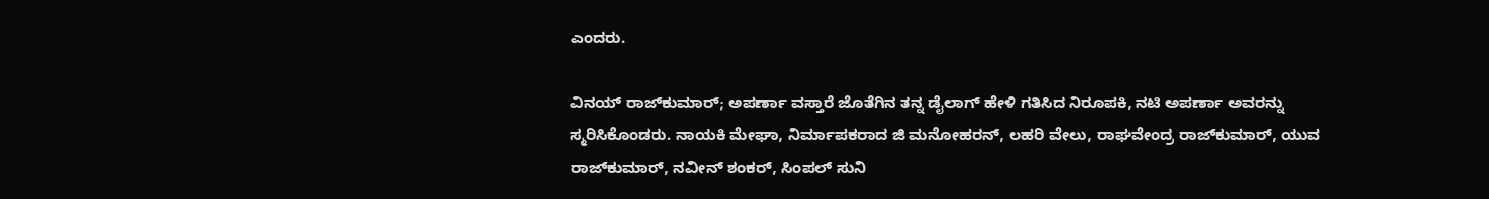ಎಂದರು.

ವಿನಯ್‌ ರಾಜ್‌ಕುಮಾರ್‌; ಅಪರ್ಣಾ ವಸ್ತಾರೆ ಜೊತೆಗಿನ ತನ್ನ ಡೈಲಾಗ್‌ ಹೇಳಿ ಗತಿಸಿದ ನಿರೂಪಕಿ, ನಟಿ ಅಪರ್ಣಾ ಅವರನ್ನು ಸ್ಮರಿಸಿಕೊಂಡರು. ನಾಯಕಿ ಮೇಘಾ, ನಿರ್ಮಾಪಕರಾದ ಜಿ ಮನೋಹರನ್‌, ಲಹರಿ ವೇಲು, ರಾಘವೇಂದ್ರ ರಾಜ್‌ಕುಮಾರ್‌, ಯುವ ರಾಜ್‌ಕುಮಾರ್‌, ನವೀನ್‌ ಶಂಕರ್‌, ಸಿಂಪಲ್‌ ಸುನಿ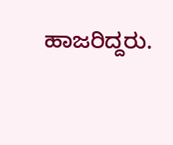ಹಾಜರಿದ್ದರು.